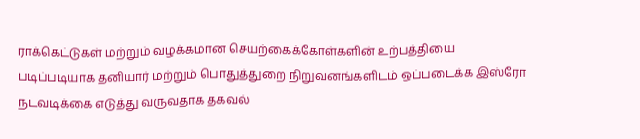ராக்கெட்டுகள் மற்றும் வழக்கமான செயற்கைக்கோள்களின் உற்பத்தியை படிப்படியாக தனியார் மற்றும் பொதுத்துறை நிறுவனங்களிடம் ஒப்படைக்க இஸ்ரோ நடவடிக்கை எடுத்து வருவதாக தகவல்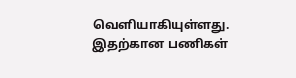வெளியாகியுள்ளது.
இதற்கான பணிகள்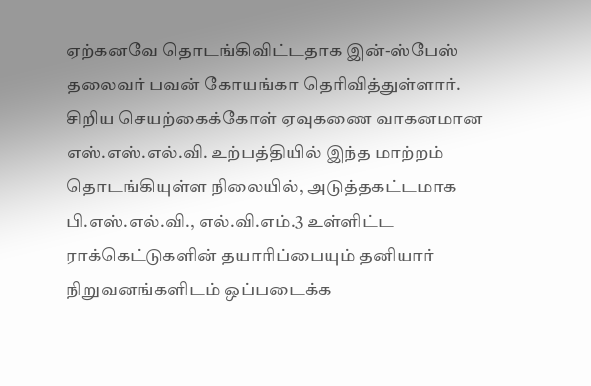ஏற்கனவே தொடங்கிவிட்டதாக இன்-ஸ்பேஸ் தலைவர் பவன் கோயங்கா தெரிவித்துள்ளார்.
சிறிய செயற்கைக்கோள் ஏவுகணை வாகனமான எஸ்.எஸ்.எல்.வி. உற்பத்தியில் இந்த மாற்றம் தொடங்கியுள்ள நிலையில், அடுத்தகட்டமாக பி.எஸ்.எல்.வி., எல்.வி.எம்.3 உள்ளிட்ட ராக்கெட்டுகளின் தயாரிப்பையும் தனியார் நிறுவனங்களிடம் ஒப்படைக்க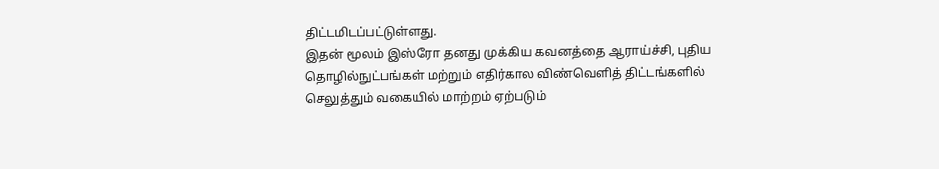திட்டமிடப்பட்டுள்ளது.
இதன் மூலம் இஸ்ரோ தனது முக்கிய கவனத்தை ஆராய்ச்சி, புதிய தொழில்நுட்பங்கள் மற்றும் எதிர்கால விண்வெளித் திட்டங்களில் செலுத்தும் வகையில் மாற்றம் ஏற்படும்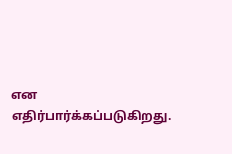என எதிர்பார்க்கப்படுகிறது.